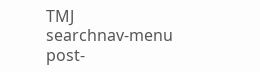TMJ
searchnav-menu
post-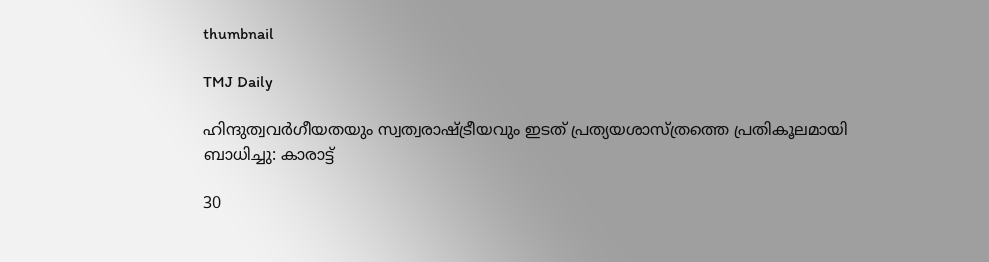thumbnail

TMJ Daily

ഹിന്ദുത്വവര്‍ഗീയതയും സ്വത്വരാഷ്ട്രീയവും ഇടത് പ്രത്യയശാസ്ത്രത്തെ പ്രതികൂലമായി ബാധിച്ചു: കാരാട്ട്

30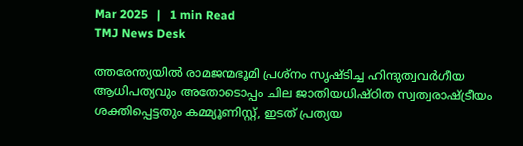Mar 2025   |   1 min Read
TMJ News Desk

ത്തരേന്ത്യയില്‍ രാമജന്മഭൂമി പ്രശ്‌നം സൃഷ്ടിച്ച ഹിന്ദുത്വവര്‍ഗീയ ആധിപത്യവും അതോടൊപ്പം ചില ജാതിയധിഷ്ഠിത സ്വത്വരാഷ്ട്രീയം ശക്തിപ്പെട്ടതും കമ്മ്യൂണിസ്റ്റ്, ഇടത് പ്രത്യയ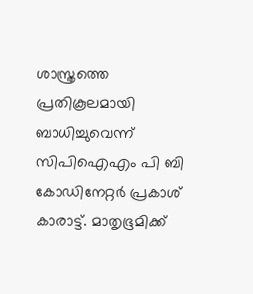ശാസ്ത്രത്തെ പ്രതികൂലമായി ബാധിച്ചുവെന്ന് സിപിഐഎം പി ബി കോഡിനേറ്റര്‍ പ്രകാശ് കാരാട്ട്. മാതൃഭൂമിക്ക്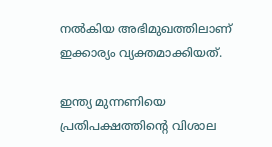നല്‍കിയ അഭിമുഖത്തിലാണ് ഇക്കാര്യം വ്യക്തമാക്കിയത്.

ഇന്ത്യ മുന്നണിയെ പ്രതിപക്ഷത്തിന്റെ വിശാല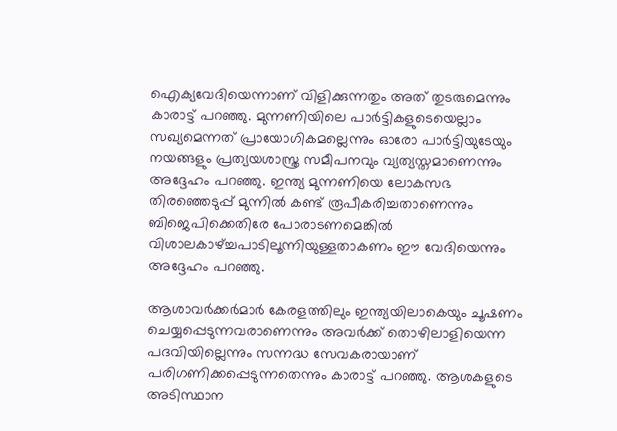ഐക്യവേദിയെന്നാണ് വിളിക്കുന്നതും അത് തുടരുമെന്നും കാരാട്ട് പറഞ്ഞു. മുന്നണിയിലെ പാര്‍ട്ടികളുടെയെല്ലാം സഖ്യമെന്നത് പ്രായോഗികമല്ലെന്നും ഓരോ പാര്‍ട്ടിയുടേയും നയങ്ങളും പ്രത്യയശാസ്ത്ര സമീപനവും വ്യത്യസ്തമാണെന്നും അദ്ദേഹം പറഞ്ഞു. ഇന്ത്യ മുന്നണിയെ ലോകസഭ തിരഞ്ഞെടുപ്പ് മുന്നില്‍ കണ്ട് രൂപീകരിച്ചതാണെന്നും ബിജെപിക്കെതിരേ പോരാടണമെങ്കില്‍ വിശാലകാഴ്ച്ചപാടിലൂന്നിയുള്ളതാകണം ഈ വേദിയെന്നും അദ്ദേഹം പറഞ്ഞു.

ആശാവര്‍ക്കര്‍മാര്‍ കേരളത്തിലും ഇന്ത്യയിലാകെയും ചൂഷണം ചെയ്യപ്പെടുന്നവരാണെന്നും അവര്‍ക്ക് തൊഴിലാളിയെന്ന പദവിയില്ലെന്നും സന്നദ്ധ സേവകരായാണ് പരിഗണിക്കപ്പെടുന്നതെന്നും കാരാട്ട് പറഞ്ഞു. ആശകളുടെ അടിസ്ഥാന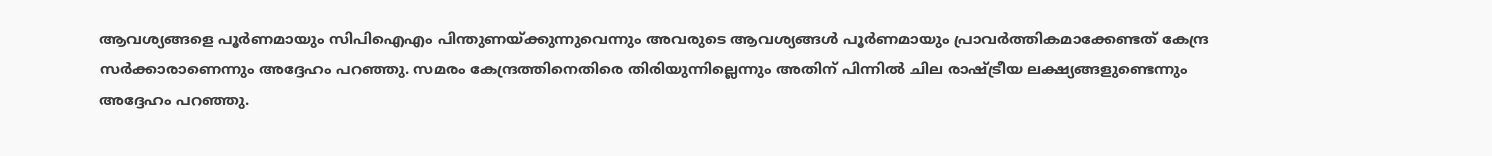ആവശ്യങ്ങളെ പൂര്‍ണമായും സിപിഐഎം പിന്തുണയ്ക്കുന്നുവെന്നും അവരുടെ ആവശ്യങ്ങള്‍ പൂര്‍ണമായും പ്രാവര്‍ത്തികമാക്കേണ്ടത് കേന്ദ്ര സര്‍ക്കാരാണെന്നും അദ്ദേഹം പറഞ്ഞു. സമരം കേന്ദ്രത്തിനെതിരെ തിരിയുന്നില്ലെന്നും അതിന് പിന്നില്‍ ചില രാഷ്ട്രീയ ലക്ഷ്യങ്ങളുണ്ടെന്നും അദ്ദേഹം പറഞ്ഞു.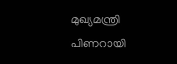മുഖ്യമന്ത്രി പിണറായി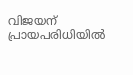വിജയന് പ്രായപരിധിയില്‍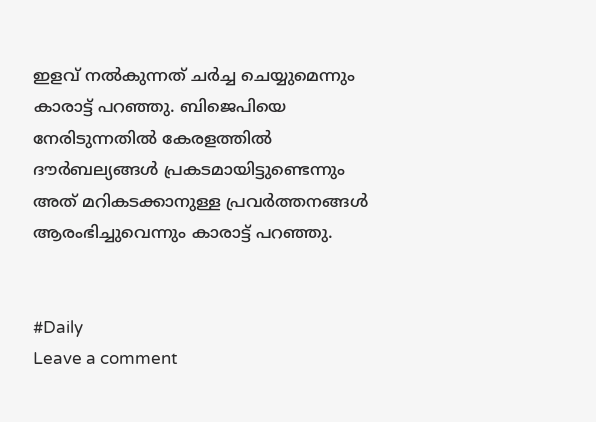ഇളവ് നല്‍കുന്നത് ചര്‍ച്ച ചെയ്യുമെന്നും കാരാട്ട് പറഞ്ഞു. ബിജെപിയെ നേരിടുന്നതില്‍ കേരളത്തില്‍ ദൗര്‍ബല്യങ്ങള്‍ പ്രകടമായിട്ടുണ്ടെന്നും അത് മറികടക്കാനുള്ള പ്രവര്‍ത്തനങ്ങള്‍ ആരംഭിച്ചുവെന്നും കാരാട്ട് പറഞ്ഞു.


#Daily
Leave a comment